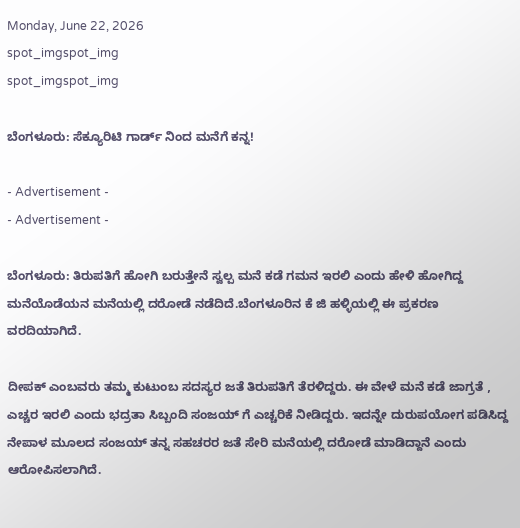Monday, June 22, 2026
spot_imgspot_img
spot_imgspot_img

ಬೆಂಗಳೂರು: ಸೆಕ್ಯೂರಿಟಿ ಗಾರ್ಡ್ ನಿಂದ ಮನೆಗೆ ಕನ್ನ!

- Advertisement -
- Advertisement -

ಬೆಂಗಳೂರು: ತಿರುಪತಿಗೆ ಹೋಗಿ ಬರುತ್ತೇನೆ ಸ್ವಲ್ಪ ಮನೆ ಕಡೆ ಗಮನ ಇರಲಿ ಎಂದು ಹೇಳಿ ಹೋಗಿದ್ದ ಮನೆಯೊಡೆಯನ ಮನೆಯಲ್ಲಿ ದರೋಡೆ ನಡೆದಿದೆ.ಬೆಂಗಳೂರಿನ ಕೆ ಜಿ ಹಳ್ಳಿಯಲ್ಲಿ ಈ ಪ್ರಕರಣ ವರದಿಯಾಗಿದೆ.

ದೀಪಕ್ ಎಂಬವರು ತಮ್ಮ ಕುಟುಂಬ ಸದಸ್ಯರ ಜತೆ ತಿರುಪತಿಗೆ ತೆರಳಿದ್ದರು. ಈ ವೇಳೆ ಮನೆ ಕಡೆ ಜಾಗ್ರತೆ , ಎಚ್ಚರ ಇರಲಿ ಎಂದು ಭದ್ರತಾ ಸಿಬ್ಬಂದಿ ಸಂಜಯ್ ಗೆ ಎಚ್ಚರಿಕೆ ನೀಡಿದ್ದರು. ಇದನ್ನೇ ದುರುಪಯೋಗ ಪಡಿಸಿದ್ದ ನೇಪಾಳ ಮೂಲದ ಸಂಜಯ್ ತನ್ನ ಸಹಚರರ ಜತೆ ಸೇರಿ ಮನೆಯಲ್ಲಿ ದರೋಡೆ ಮಾಡಿದ್ದಾನೆ ಎಂದು ಆರೋಪಿಸಲಾಗಿದೆ.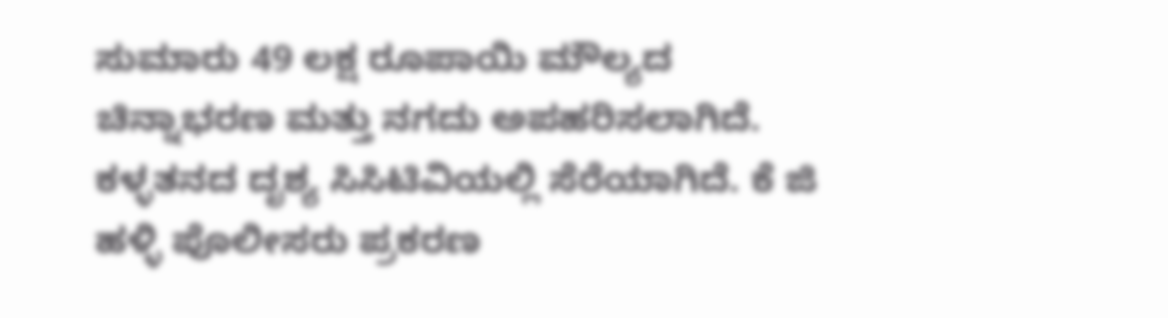ಸುಮಾರು 49 ಲಕ್ಷ ರೂಪಾಯಿ ಮೌಲ್ಯದ ಚಿನ್ನಾಭರಣ ಮತ್ತು ನಗದು ಅಪಹರಿಸಲಾಗಿದೆ. ಕಳ್ಳತನದ ದೃಶ್ಯ ಸಿಸಿಟಿವಿಯಲ್ಲಿ ಸೆರೆಯಾಗಿದೆ. ಕೆ ಜಿ ಹಳ್ಳಿ ಪೊಲೀಸರು ಪ್ರಕರಣ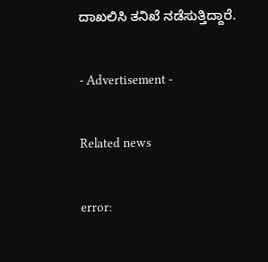ದಾಖಲಿಸಿ ತನಿಖೆ ನಡೆಸುತ್ತಿದ್ದಾರೆ.

- Advertisement -

Related news

error: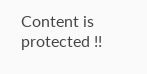Content is protected !!